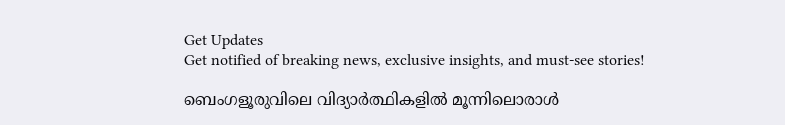Get Updates
Get notified of breaking news, exclusive insights, and must-see stories!

ബെംഗളൂരുവിലെ വിദ്യാർത്ഥികളിൽ മൂന്നിലൊരാൾ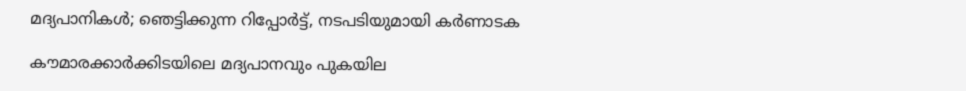മദ്യപാനികൾ; ഞെട്ടിക്കുന്ന റിപ്പോർട്ട്, നടപടിയുമായി കർണാടക

കൗമാരക്കാർക്കിടയിലെ മദ്യപാനവും പുകയില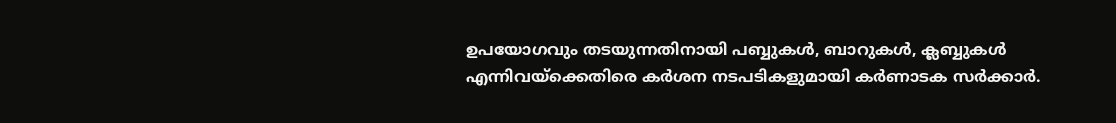ഉപയോഗവും തടയുന്നതിനായി പബ്ബുകൾ, ബാറുകൾ, ക്ലബ്ബുകൾ എന്നിവയ്‌ക്കെതിരെ കർശന നടപടികളുമായി കർണാടക സർക്കാർ.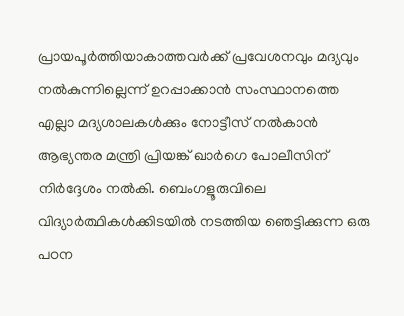പ്രായപൂർത്തിയാകാത്തവർക്ക് പ്രവേശനവും മദ്യവും നൽകുന്നില്ലെന്ന് ഉറപ്പാക്കാൻ സംസ്ഥാനത്തെ എല്ലാ മദ്യശാലകൾക്കും നോട്ടീസ് നൽകാൻ ആഭ്യന്തര മന്ത്രി പ്രിയങ്ക് ഖാർഗെ പോലീസിന് നിർദ്ദേശം നൽകി. ബെംഗളൂരുവിലെ വിദ്യാർത്ഥികൾക്കിടയിൽ നടത്തിയ ഞെട്ടിക്കുന്ന ഒരു പഠന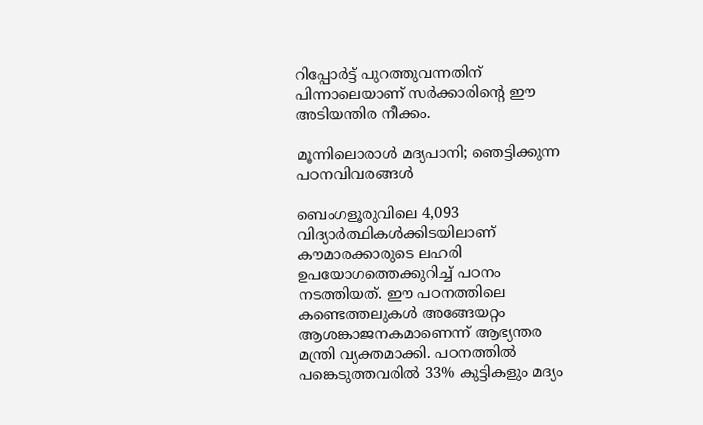റിപ്പോർട്ട് പുറത്തുവന്നതിന് പിന്നാലെയാണ് സർക്കാരിന്റെ ഈ അടിയന്തിര നീക്കം.

മൂന്നിലൊരാൾ മദ്യപാനി; ഞെട്ടിക്കുന്ന പഠനവിവരങ്ങൾ

ബെംഗളൂരുവിലെ 4,093 വിദ്യാർത്ഥികൾക്കിടയിലാണ് കൗമാരക്കാരുടെ ലഹരി ഉപയോഗത്തെക്കുറിച്ച് പഠനം നടത്തിയത്. ഈ പഠനത്തിലെ കണ്ടെത്തലുകൾ അങ്ങേയറ്റം ആശങ്കാജനകമാണെന്ന് ആഭ്യന്തര മന്ത്രി വ്യക്തമാക്കി. പഠനത്തിൽ പങ്കെടുത്തവരിൽ 33% കുട്ടികളും മദ്യം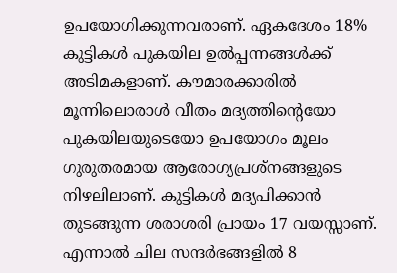ഉപയോഗിക്കുന്നവരാണ്. ഏകദേശം 18% കുട്ടികൾ പുകയില ഉൽപ്പന്നങ്ങൾക്ക് അടിമകളാണ്. കൗമാരക്കാരിൽ മൂന്നിലൊരാൾ വീതം മദ്യത്തിന്റെയോ പുകയിലയുടെയോ ഉപയോഗം മൂലം ഗുരുതരമായ ആരോഗ്യപ്രശ്നങ്ങളുടെ നിഴലിലാണ്. കുട്ടികൾ മദ്യപിക്കാൻ തുടങ്ങുന്ന ശരാശരി പ്രായം 17 വയസ്സാണ്. എന്നാൽ ചില സന്ദർഭങ്ങളിൽ 8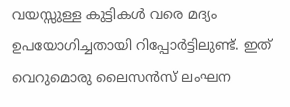വയസ്സുള്ള കുട്ടികൾ വരെ മദ്യം ഉപയോഗിച്ചതായി റിപ്പോർട്ടിലുണ്ട്. ഇത് വെറുമൊരു ലൈസൻസ് ലംഘന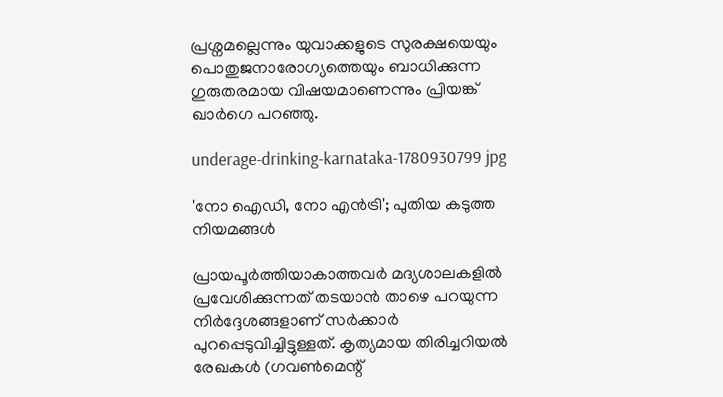പ്രശ്നമല്ലെന്നും യുവാക്കളുടെ സുരക്ഷയെയും പൊതുജനാരോഗ്യത്തെയും ബാധിക്കുന്ന ഗുരുതരമായ വിഷയമാണെന്നും പ്രിയങ്ക് ഖാർഗെ പറഞ്ഞു.

underage-drinking-karnataka-1780930799 jpg

'നോ ഐഡി, നോ എൻട്രി'; പുതിയ കടുത്ത നിയമങ്ങൾ

പ്രായപൂർത്തിയാകാത്തവർ മദ്യശാലകളിൽ പ്രവേശിക്കുന്നത് തടയാൻ താഴെ പറയുന്ന നിർദ്ദേശങ്ങളാണ് സർക്കാർ പുറപ്പെടുവിച്ചിട്ടുള്ളത്. കൃത്യമായ തിരിച്ചറിയൽ രേഖകൾ (ഗവൺമെന്റ്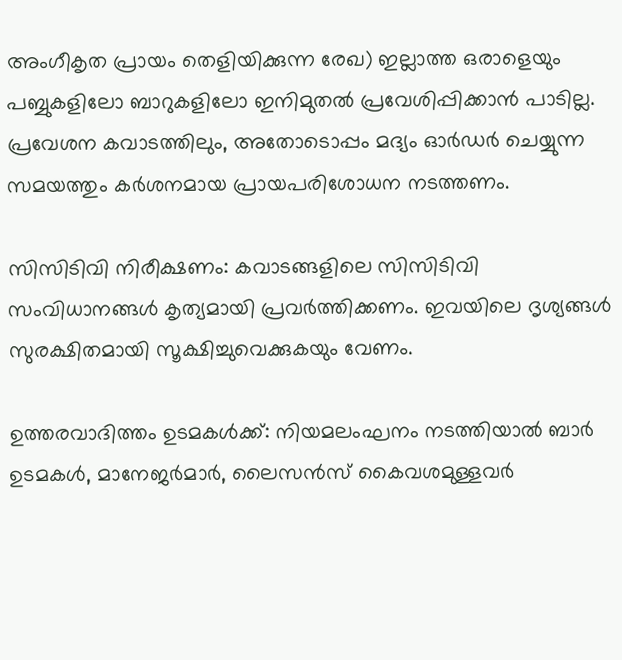അംഗീകൃത പ്രായം തെളിയിക്കുന്ന രേഖ) ഇല്ലാത്ത ഒരാളെയും പബ്ബുകളിലോ ബാറുകളിലോ ഇനിമുതൽ പ്രവേശിപ്പിക്കാൻ പാടില്ല. പ്രവേശന കവാടത്തിലും, അതോടൊപ്പം മദ്യം ഓർഡർ ചെയ്യുന്ന സമയത്തും കർശനമായ പ്രായപരിശോധന നടത്തണം.

സിസിടിവി നിരീക്ഷണം: കവാടങ്ങളിലെ സിസിടിവി സംവിധാനങ്ങൾ കൃത്യമായി പ്രവർത്തിക്കണം. ഇവയിലെ ദൃശ്യങ്ങൾ സുരക്ഷിതമായി സൂക്ഷിച്ചുവെക്കുകയും വേണം.

ഉത്തരവാദിത്തം ഉടമകൾക്ക്: നിയമലംഘനം നടത്തിയാൽ ബാർ ഉടമകൾ, മാനേജർമാർ, ലൈസൻസ് കൈവശമുള്ളവർ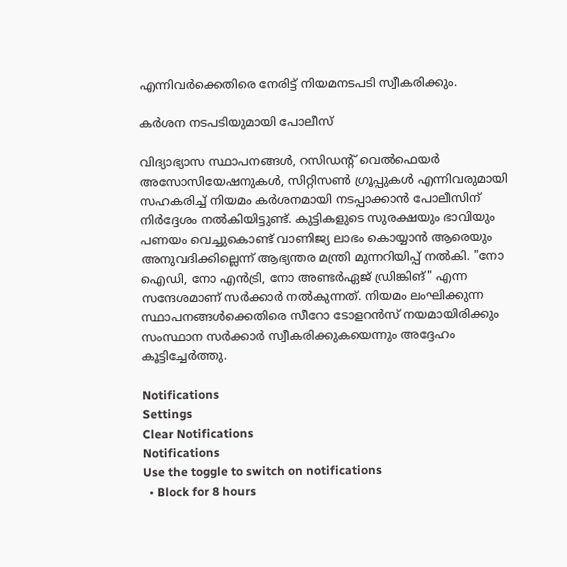എന്നിവർക്കെതിരെ നേരിട്ട് നിയമനടപടി സ്വീകരിക്കും.

കർശന നടപടിയുമായി പോലീസ്

വിദ്യാഭ്യാസ സ്ഥാപനങ്ങൾ, റസിഡന്റ് വെൽഫെയർ അസോസിയേഷനുകൾ, സിറ്റിസൺ ഗ്രൂപ്പുകൾ എന്നിവരുമായി സഹകരിച്ച് നിയമം കർശനമായി നടപ്പാക്കാൻ പോലീസിന് നിർദ്ദേശം നൽകിയിട്ടുണ്ട്. കുട്ടികളുടെ സുരക്ഷയും ഭാവിയും പണയം വെച്ചുകൊണ്ട് വാണിജ്യ ലാഭം കൊയ്യാൻ ആരെയും അനുവദിക്കില്ലെന്ന് ആഭ്യന്തര മന്ത്രി മുന്നറിയിപ്പ് നൽകി. "നോ ഐഡി, നോ എൻട്രി, നോ അണ്ടർഏജ് ഡ്രിങ്കിങ്" എന്ന സന്ദേശമാണ് സർക്കാർ നൽകുന്നത്. നിയമം ലംഘിക്കുന്ന സ്ഥാപനങ്ങൾക്കെതിരെ സീറോ ടോളറൻസ് നയമായിരിക്കും സംസ്ഥാന സർക്കാർ സ്വീകരിക്കുകയെന്നും അദ്ദേഹം കൂട്ടിച്ചേർത്തു.

Notifications
Settings
Clear Notifications
Notifications
Use the toggle to switch on notifications
  • Block for 8 hours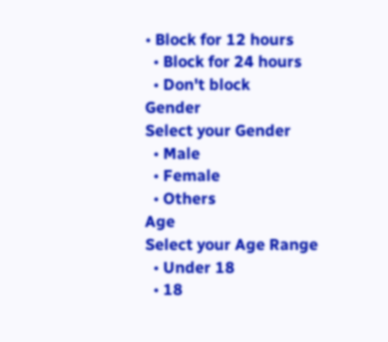• Block for 12 hours
  • Block for 24 hours
  • Don't block
Gender
Select your Gender
  • Male
  • Female
  • Others
Age
Select your Age Range
  • Under 18
  • 18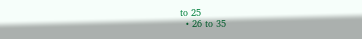to 25
  • 26 to 35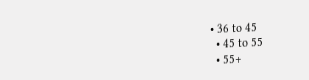• 36 to 45
  • 45 to 55
  • 55+